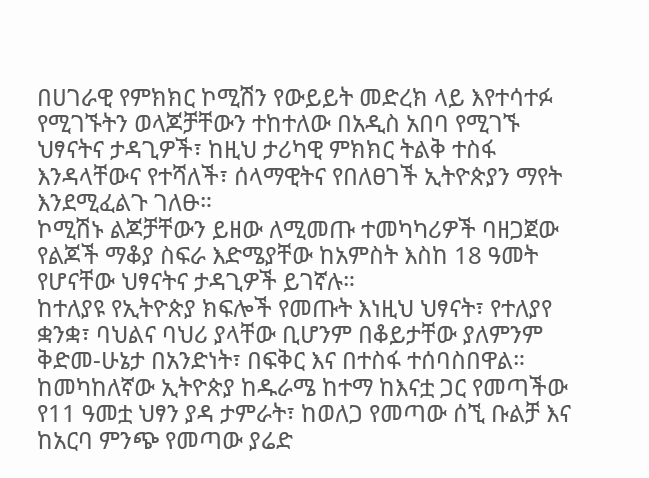በሀገራዊ የምክክር ኮሚሽን የውይይት መድረክ ላይ እየተሳተፉ የሚገኙትን ወላጆቻቸውን ተከተለው በአዲስ አበባ የሚገኙ ህፃናትና ታዳጊዎች፣ ከዚህ ታሪካዊ ምክክር ትልቅ ተስፋ እንዳላቸውና የተሻለች፣ ሰላማዊትና የበለፀገች ኢትዮጵያን ማየት እንደሚፈልጉ ገለፁ።
ኮሚሽኑ ልጆቻቸውን ይዘው ለሚመጡ ተመካካሪዎች ባዘጋጀው የልጆች ማቆያ ስፍራ እድሜያቸው ከአምስት እስከ 18 ዓመት የሆናቸው ህፃናትና ታዳጊዎች ይገኛሉ።
ከተለያዩ የኢትዮጵያ ክፍሎች የመጡት እነዚህ ህፃናት፣ የተለያየ ቋንቋ፣ ባህልና ባህሪ ያላቸው ቢሆንም በቆይታቸው ያለምንም ቅድመ-ሁኔታ በአንድነት፣ በፍቅር እና በተስፋ ተሰባስበዋል።
ከመካከለኛው ኢትዮጵያ ከዱራሜ ከተማ ከእናቷ ጋር የመጣችው የ11 ዓመቷ ህፃን ያዳ ታምራት፣ ከወለጋ የመጣው ሰኚ ቡልቻ እና ከአርባ ምንጭ የመጣው ያሬድ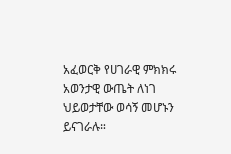አፈወርቅ የሀገራዊ ምክክሩ አወንታዊ ውጤት ለነገ ህይወታቸው ወሳኝ መሆኑን ይናገራሉ።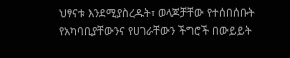ህፃናቱ እንደሚያስረዱት፣ ወላጆቻቸው የተሰበሰቡት የአካባቢያቸውንና የሀገራቸውን ችግሮች በውይይት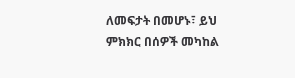ለመፍታት በመሆኑ፣ ይህ ምክክር በሰዎች መካከል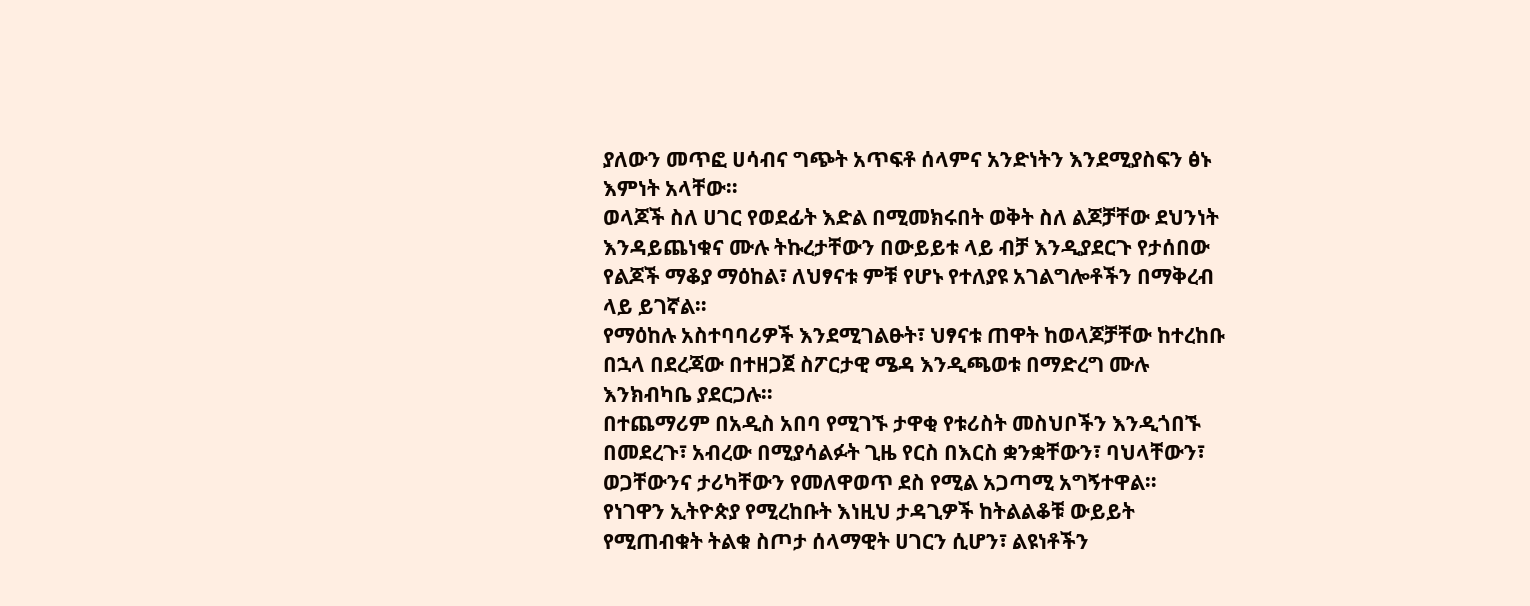ያለውን መጥፎ ሀሳብና ግጭት አጥፍቶ ሰላምና አንድነትን እንደሚያስፍን ፅኑ እምነት አላቸው።
ወላጆች ስለ ሀገር የወደፊት እድል በሚመክሩበት ወቅት ስለ ልጆቻቸው ደህንነት እንዳይጨነቁና ሙሉ ትኩረታቸውን በውይይቱ ላይ ብቻ እንዲያደርጉ የታሰበው የልጆች ማቆያ ማዕከል፣ ለህፃናቱ ምቹ የሆኑ የተለያዩ አገልግሎቶችን በማቅረብ ላይ ይገኛል።
የማዕከሉ አስተባባሪዎች እንደሚገልፁት፣ ህፃናቱ ጠዋት ከወላጆቻቸው ከተረከቡ በኋላ በደረጃው በተዘጋጀ ስፖርታዊ ሜዳ እንዲጫወቱ በማድረግ ሙሉ እንክብካቤ ያደርጋሉ።
በተጨማሪም በአዲስ አበባ የሚገኙ ታዋቂ የቱሪስት መስህቦችን እንዲጎበኙ በመደረጉ፣ አብረው በሚያሳልፉት ጊዜ የርስ በእርስ ቋንቋቸውን፣ ባህላቸውን፣ ወጋቸውንና ታሪካቸውን የመለዋወጥ ደስ የሚል አጋጣሚ አግኝተዋል።
የነገዋን ኢትዮጵያ የሚረከቡት እነዚህ ታዳጊዎች ከትልልቆቹ ውይይት የሚጠብቁት ትልቁ ስጦታ ሰላማዊት ሀገርን ሲሆን፣ ልዩነቶችን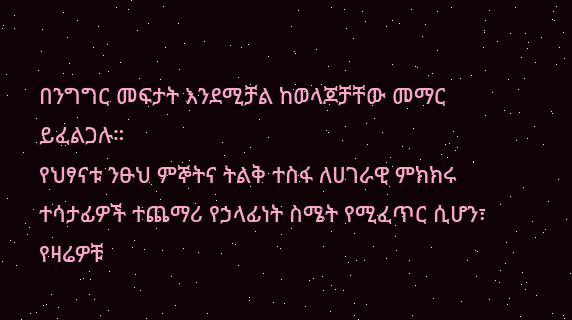በንግግር መፍታት እንደሚቻል ከወላጆቻቸው መማር ይፈልጋሉ።
የህፃናቱ ንፁህ ምኞትና ትልቅ ተስፋ ለሀገራዊ ምክክሩ ተሳታፊዎች ተጨማሪ የኃላፊነት ስሜት የሚፈጥር ሲሆን፣ የዛሬዎቹ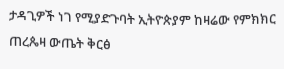ታዳጊዎች ነገ የሚያድጉባት ኢትዮጵያም ከዛሬው የምክክር ጠረጴዛ ውጤት ቅርፅ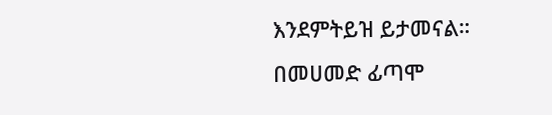እንደምትይዝ ይታመናል።
በመሀመድ ፊጣሞ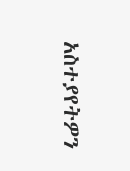አስተያየትዎን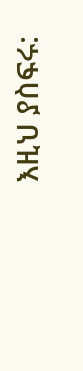እዚህ ያስፍሩ: